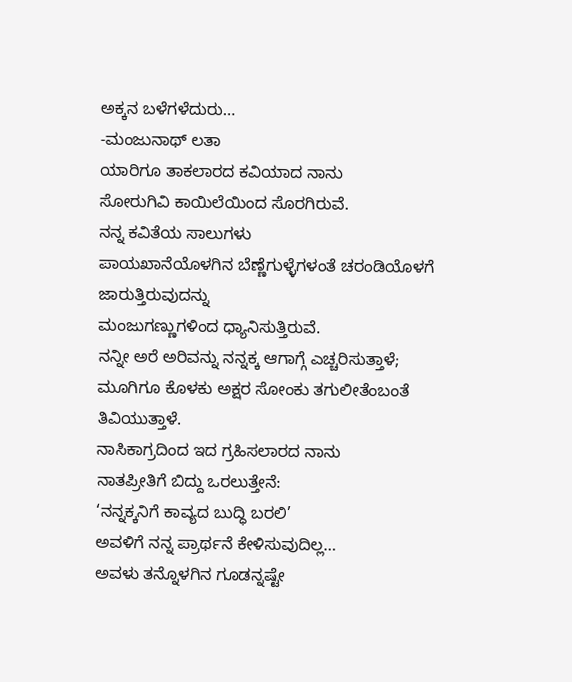ಅಕ್ಕನ ಬಳೆಗಳೆದುರು…
-ಮಂಜುನಾಥ್ ಲತಾ
ಯಾರಿಗೂ ತಾಕಲಾರದ ಕವಿಯಾದ ನಾನು
ಸೋರುಗಿವಿ ಕಾಯಿಲೆಯಿಂದ ಸೊರಗಿರುವೆ.
ನನ್ನ ಕವಿತೆಯ ಸಾಲುಗಳು
ಪಾಯಖಾನೆಯೊಳಗಿನ ಬೆಣ್ಣೆಗುಳ್ಳೆಗಳಂತೆ ಚರಂಡಿಯೊಳಗೆ ಜಾರುತ್ತಿರುವುದನ್ನು
ಮಂಜುಗಣ್ಣುಗಳಿಂದ ಧ್ಯಾನಿಸುತ್ತಿರುವೆ.
ನನ್ನೀ ಅರೆ ಅರಿವನ್ನು ನನ್ನಕ್ಕ ಆಗಾಗ್ಗೆ ಎಚ್ಚರಿಸುತ್ತಾಳೆ;
ಮೂಗಿಗೂ ಕೊಳಕು ಅಕ್ಷರ ಸೋಂಕು ತಗುಲೀತೆಂಬಂತೆ ತಿವಿಯುತ್ತಾಳೆ.
ನಾಸಿಕಾಗ್ರದಿಂದ ಇದ ಗ್ರಹಿಸಲಾರದ ನಾನು
ನಾತಪ್ರೀತಿಗೆ ಬಿದ್ದು ಒರಲುತ್ತೇನೆ:
‘ನನ್ನಕ್ಕನಿಗೆ ಕಾವ್ಯದ ಬುದ್ಧಿ ಬರಲಿ’
ಅವಳಿಗೆ ನನ್ನ ಪ್ರಾರ್ಥನೆ ಕೇಳಿಸುವುದಿಲ್ಲ…
ಅವಳು ತನ್ನೊಳಗಿನ ಗೂಡನ್ನಷ್ಟೇ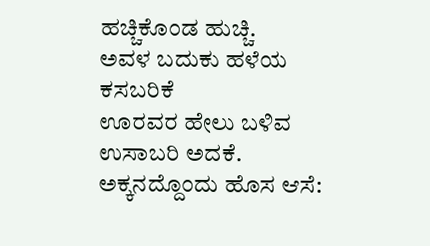ಹಚ್ಚಿಕೊಂಡ ಹುಚ್ಚಿ.
ಅವಳ ಬದುಕು ಹಳೆಯ ಕಸಬರಿಕೆ
ಊರವರ ಹೇಲು ಬಳಿವ ಉಸಾಬರಿ ಅದಕೆ.
ಅಕ್ಕನದ್ದೊಂದು ಹೊಸ ಆಸೆ: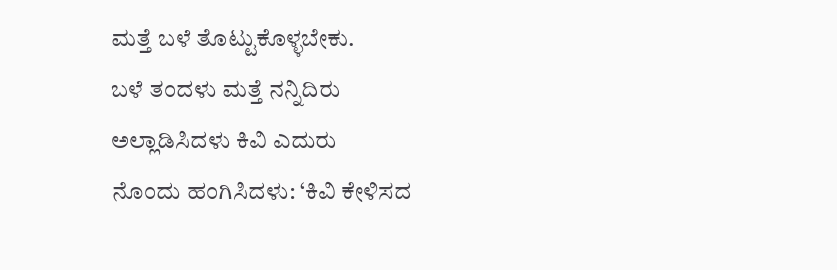ಮತ್ತೆ ಬಳೆ ತೊಟ್ಟುಕೊಳ್ಳಬೇಕು.
ಬಳೆ ತಂದಳು ಮತ್ತೆ ನನ್ನಿದಿರು
ಅಲ್ಲಾಡಿಸಿದಳು ಕಿವಿ ಎದುರು
ನೊಂದು ಹಂಗಿಸಿದಳು: ‘ಕಿವಿ ಕೇಳಿಸದ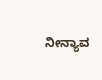ನೀನ್ಯಾವ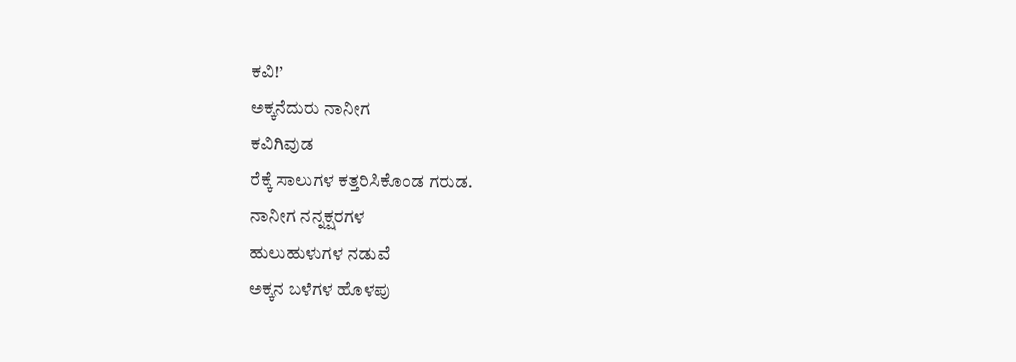ಕವಿ!’
ಅಕ್ಕನೆದುರು ನಾನೀಗ
ಕವಿಗಿವುಡ
ರೆಕ್ಕೆ ಸಾಲುಗಳ ಕತ್ತರಿಸಿಕೊಂಡ ಗರುಡ.
ನಾನೀಗ ನನ್ನಕ್ಷರಗಳ
ಹುಲುಹುಳುಗಳ ನಡುವೆ
ಅಕ್ಕನ ಬಳೆಗಳ ಹೊಳಪು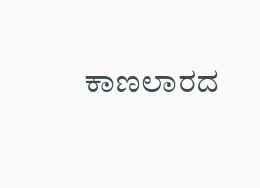ಕಾಣಲಾರದ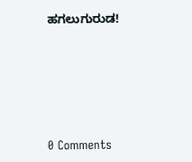ಹಗಲುಗುರುಡ!






0 Comments